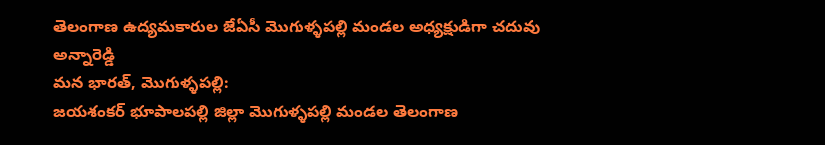తెలంగాణ ఉద్యమకారుల జేఏసీ మొగుళ్ళపల్లి మండల అధ్యక్షుడిగా చదువు అన్నారెడ్డి
మన భారత్, మొగుళ్ళపల్లి:
జయశంకర్ భూపాలపల్లి జిల్లా మొగుళ్ళపల్లి మండల తెలంగాణ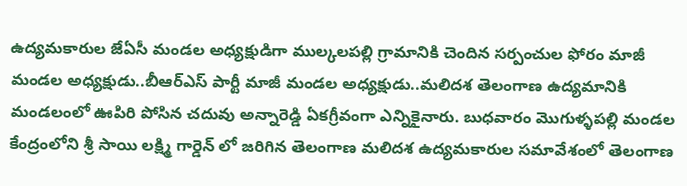ఉద్యమకారుల జేఏసీ మండల అధ్యక్షుడిగా ముల్కలపల్లి గ్రామానికి చెందిన సర్పంచుల ఫోరం మాజీ మండల అధ్యక్షుడు..బీఆర్ఎస్ పార్టీ మాజీ మండల అధ్యక్షుడు..మలిదశ తెలంగాణ ఉద్యమానికి మండలంలో ఊపిరి పోసిన చదువు అన్నారెడ్డి ఏకగ్రీవంగా ఎన్నికైనారు. బుధవారం మొగుళ్ళపల్లి మండల కేంద్రంలోని శ్రీ సాయి లక్ష్మి గార్డెన్ లో జరిగిన తెలంగాణ మలిదశ ఉద్యమకారుల సమావేశంలో తెలంగాణ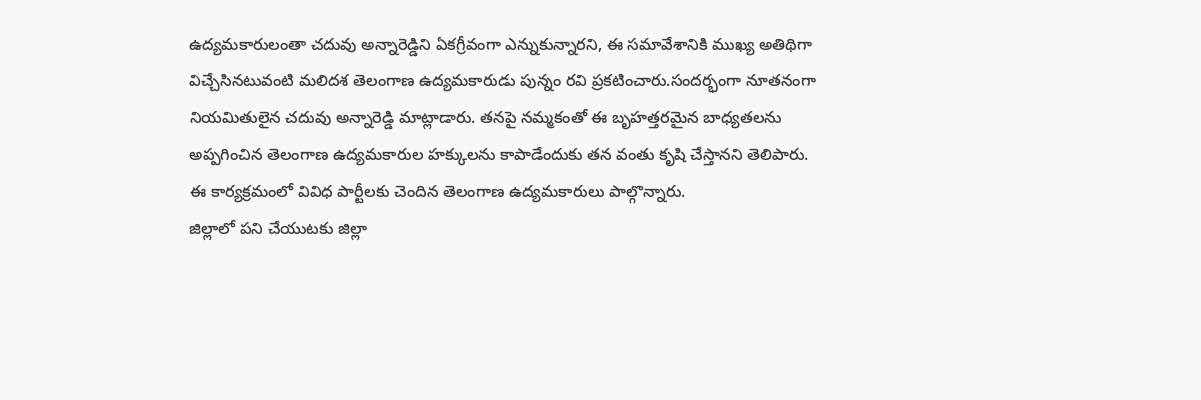ఉద్యమకారులంతా చదువు అన్నారెడ్డిని ఏకగ్రీవంగా ఎన్నుకున్నారని, ఈ సమావేశానికి ముఖ్య అతిథిగా విచ్చేసినటువంటి మలిదశ తెలంగాణ ఉద్యమకారుడు పున్నం రవి ప్రకటించారు.సందర్భంగా నూతనంగా నియమితులైన చదువు అన్నారెడ్డి మాట్లాడారు. తనపై నమ్మకంతో ఈ బృహత్తరమైన బాధ్యతలను అప్పగించిన తెలంగాణ ఉద్యమకారుల హక్కులను కాపాడేందుకు తన వంతు కృషి చేస్తానని తెలిపారు. ఈ కార్యక్రమంలో వివిధ పార్టీలకు చెందిన తెలంగాణ ఉద్యమకారులు పాల్గొన్నారు.
జిల్లాలో పని చేయుటకు జిల్లా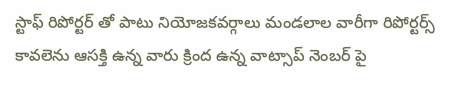స్టాఫ్ రిపోర్టర్ తో పాటు నియోజకవర్గాలు మండలాల వారీగా రిపోర్టర్స్ కావలెను ఆసక్తి ఉన్న వారు క్రింద ఉన్న వాట్సాప్ నెంబర్ పై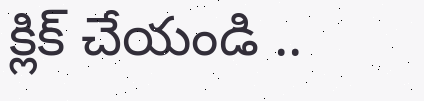క్లిక్ చేయండి ..